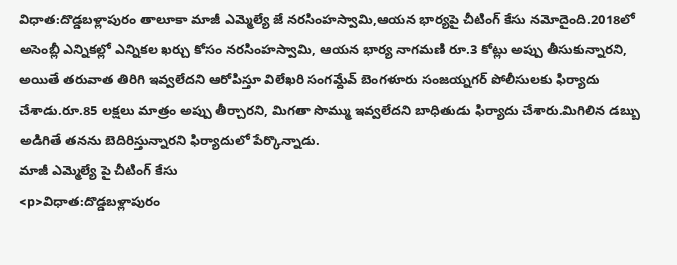విధాత:దొడ్డబళ్లాపురం తాలూకా మాజీ ఎమ్మెల్యే జే నరసింహస్వామి,ఆయన భార్యపై చీటింగ్ కేసు నమోదైంది.2018లో అసెంబ్లీ ఎన్నికల్లో ఎన్నికల ఖర్చు కోసం నరసింహస్వామి, ఆయన భార్య నాగమణి రూ.3 కోట్లు అప్పు తీసుకున్నారని, అయితే తరువాత తిరిగి ఇవ్వలేదని ఆరోపిస్తూ విలేఖరి సంగమ్దేవ్ బెంగళూరు సంజయ్నగర్ పోలీసులకు ఫిర్యాదు చేశాడు.రూ.85 లక్షలు మాత్రం అప్పు తీర్చారని, మిగతా సొమ్ము ఇవ్వలేదని బాధితుడు ఫిర్యాదు చేశారు.మిగిలిన డబ్బు అడిగితే తనను బెదిరిస్తున్నారని ఫిర్యాదులో పేర్కొన్నాడు.
మాజీ ఎమ్మెల్యే పై చీటింగ్ కేసు
<p>విధాత:దొడ్డబళ్లాపురం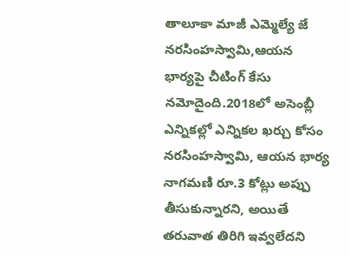తాలూకా మాజీ ఎమ్మెల్యే జే నరసింహస్వామి,ఆయన భార్యపై చీటింగ్ కేసు నమోదైంది.2018లో అసెంబ్లీ ఎన్నికల్లో ఎన్నికల ఖర్చు కోసం నరసింహస్వామి, ఆయన భార్య నాగమణి రూ.3 కోట్లు అప్పు తీసుకున్నారని, అయితే తరువాత తిరిగి ఇవ్వలేదని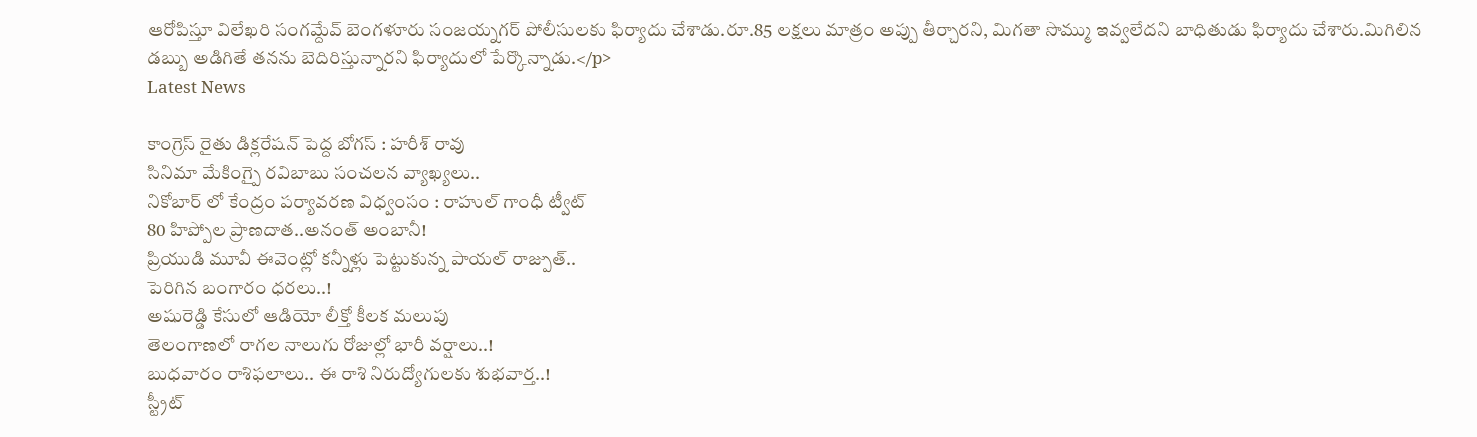ఆరోపిస్తూ విలేఖరి సంగమ్దేవ్ బెంగళూరు సంజయ్నగర్ పోలీసులకు ఫిర్యాదు చేశాడు.రూ.85 లక్షలు మాత్రం అప్పు తీర్చారని, మిగతా సొమ్ము ఇవ్వలేదని బాధితుడు ఫిర్యాదు చేశారు.మిగిలిన డబ్బు అడిగితే తనను బెదిరిస్తున్నారని ఫిర్యాదులో పేర్కొన్నాడు.</p>
Latest News

కాంగ్రెస్ రైతు డిక్లరేషన్ పెద్ద బోగస్ : హరీశ్ రావు
సినిమా మేకింగ్పై రవిబాబు సంచలన వ్యాఖ్యలు..
నికోబార్ లో కేంద్రం పర్యావరణ విధ్వంసం : రాహుల్ గాంధీ ట్వీట్
80 హిప్పోల ప్రాణదాత..అనంత్ అంబానీ!
ప్రియుడి మూవీ ఈవెంట్లో కన్నీళ్లు పెట్టుకున్న పాయల్ రాజ్పుత్..
పెరిగిన బంగారం ధరలు..!
అషురెడ్డి కేసులో ఆడియో లీక్తో కీలక మలుపు
తెలంగాణలో రాగల నాలుగు రోజుల్లో భారీ వర్షాలు..!
బుధవారం రాశిఫలాలు.. ఈ రాశి నిరుద్యోగులకు శుభవార్త..!
స్ట్రీట్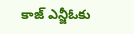కాజ్ ఎన్జీఓకు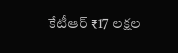కేటీఆర్ ₹17 లక్షల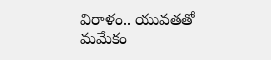విరాళం.. యువతతో మమేకం